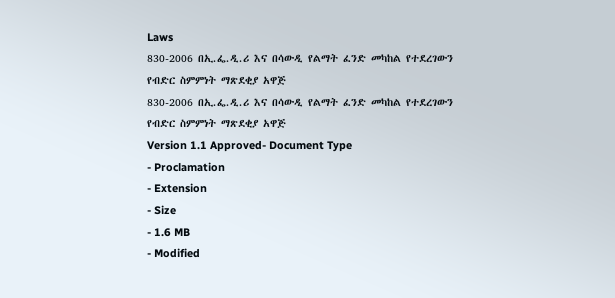Laws
830-2006 በኢ.ፌ.ዲ.ሪ እና በሳውዲ የልማት ፈንድ መካከል የተደረገውን የብድር ስምምነት ማጽደቂያ አዋጅ
830-2006 በኢ.ፌ.ዲ.ሪ እና በሳውዲ የልማት ፈንድ መካከል የተደረገውን የብድር ስምምነት ማጽደቂያ አዋጅ
Version 1.1 Approved- Document Type
- Proclamation
- Extension
- Size
- 1.6 MB
- Modified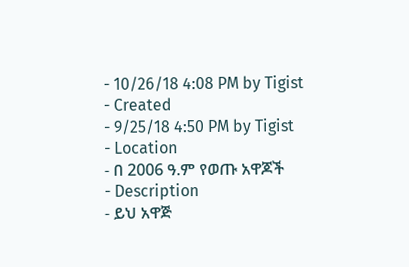- 10/26/18 4:08 PM by Tigist
- Created
- 9/25/18 4:50 PM by Tigist
- Location
- በ 2006 ዓ.ም የወጡ አዋጆች
- Description
- ይህ አዋጅ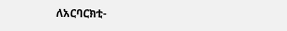ለአርባርክቲ-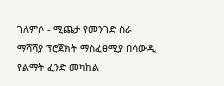ገለምሶ - ሚጨታ የመንገድ ስራ ማሻሻያ ፕሮጀክት ማስፈፀሚያ በሳውዲ የልማት ፈንድ መካከል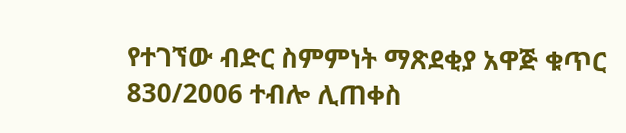የተገኘው ብድር ስምምነት ማጽደቂያ አዋጅ ቁጥር 830/2006 ተብሎ ሊጠቀስ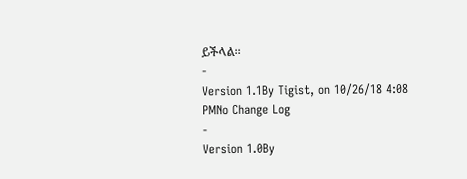ይችላል፡፡
-
Version 1.1By Tigist, on 10/26/18 4:08 PMNo Change Log
-
Version 1.0By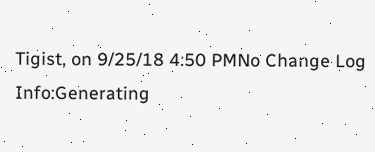Tigist, on 9/25/18 4:50 PMNo Change Log
Info:Generating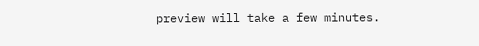preview will take a few minutes.